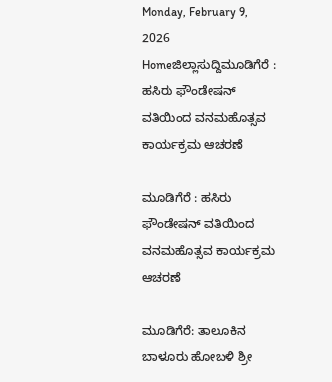Monday, February 9, 2026
Homeಜಿಲ್ಲಾಸುದ್ದಿಮೂಡಿಗೆರೆ : ಹಸಿರು ಫೌಂಡೇಷನ್ ವತಿಯಿಂದ ವನಮಹೊತ್ಸವ ಕಾರ್ಯಕ್ರಮ ಆಚರಣೆ

ಮೂಡಿಗೆರೆ : ಹಸಿರು ಫೌಂಡೇಷನ್ ವತಿಯಿಂದ ವನಮಹೊತ್ಸವ ಕಾರ್ಯಕ್ರಮ ಆಚರಣೆ

ಮೂಡಿಗೆರೆ: ತಾಲೂಕಿನ ಬಾಳೂರು ಹೋಬಳಿ ಶ್ರೀ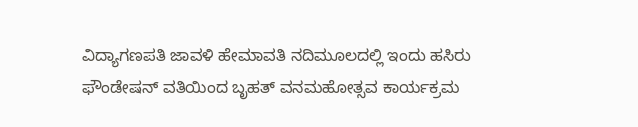ವಿದ್ಯಾಗಣಪತಿ ಜಾವಳಿ ಹೇಮಾವತಿ ನದಿಮೂಲದಲ್ಲಿ ಇಂದು ಹಸಿರು ಫೌಂಡೇಷನ್ ವತಿಯಿಂದ ಬೃಹತ್ ವನಮಹೋತ್ಸವ ಕಾರ್ಯಕ್ರಮ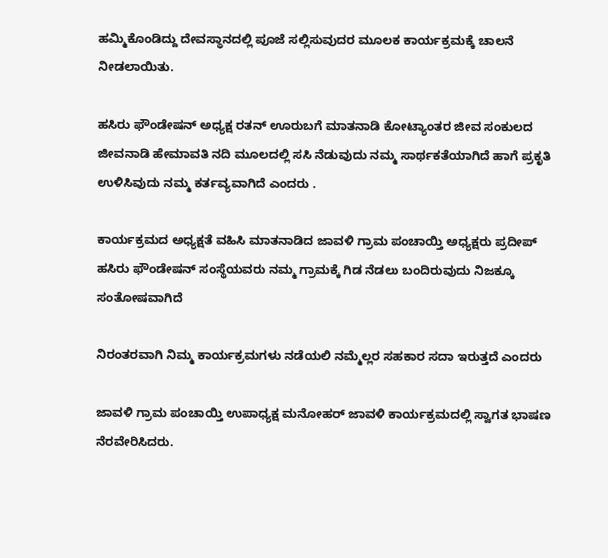ಹಮ್ಮಿಕೊಂಡಿದ್ದು ದೇವಸ್ಥಾನದಲ್ಲಿ ಪೂಜೆ ಸಲ್ಲಿಸುವುದರ ಮೂಲಕ ಕಾರ್ಯಕ್ರಮಕ್ಕೆ ಚಾಲನೆ ನೀಡಲಾಯಿತು.

ಹಸಿರು ಫೌಂಡೇಷನ್ ಅಧ್ಯಕ್ಷ ರತನ್ ಊರುಬಗೆ ಮಾತನಾಡಿ ಕೋಟ್ಯಾಂತರ ಜೀವ ಸಂಕುಲದ ಜೀವನಾಡಿ ಹೇಮಾವತಿ ನದಿ ಮೂಲದಲ್ಲಿ ಸಸಿ ನೆಡುವುದು ನಮ್ಮ ಸಾರ್ಥಕತೆಯಾಗಿದೆ ಹಾಗೆ ಪ್ರಕೃತಿ ಉಳಿಸಿವುದು ನಮ್ಮ ಕರ್ತವ್ಯವಾಗಿದೆ ಎಂದರು .

ಕಾರ್ಯಕ್ರಮದ ಅಧ್ಯಕ್ಷತೆ ವಹಿಸಿ ಮಾತನಾಡಿದ ಜಾವಳಿ ಗ್ರಾಮ ಪಂಚಾಯ್ತಿ ಅಧ್ಯಕ್ಷರು ಪ್ರದೀಪ್ ಹಸಿರು ಫೌಂಡೇಷನ್ ಸಂಸ್ಥೆಯವರು ನಮ್ಮ ಗ್ರಾಮಕ್ಕೆ ಗಿಡ ನೆಡಲು ಬಂದಿರುವುದು ನಿಜಕ್ಕೂ ಸಂತೋಷವಾಗಿದೆ

ನಿರಂತರವಾಗಿ ನಿಮ್ಮ ಕಾರ್ಯಕ್ರಮಗಳು ನಡೆಯಲಿ ನಮ್ಮೆಲ್ಲರ ಸಹಕಾರ ಸದಾ ಇರುತ್ತದೆ ಎಂದರು

ಜಾವಳಿ ಗ್ರಾಮ ಪಂಚಾಯ್ತಿ ಉಪಾಧ್ಯಕ್ಷ ಮನೋಹರ್ ಜಾವಳಿ ಕಾರ್ಯಕ್ರಮದಲ್ಲಿ ಸ್ವಾಗತ ಭಾಷಣ ನೆರವೇರಿಸಿದರು.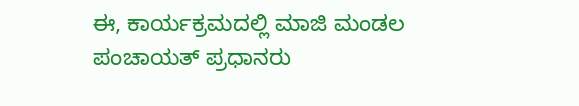ಈ, ಕಾರ್ಯಕ್ರಮದಲ್ಲಿ ಮಾಜಿ ಮಂಡಲ ಪಂಚಾಯತ್ ಪ್ರಧಾನರು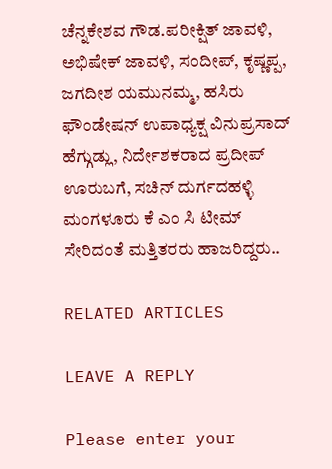ಚೆನ್ನಕೇಶವ ಗೌಡ.ಪರೀಕ್ಷಿತ್ ಜಾವಳಿ, ಅಭಿಷೇಕ್ ಜಾವಳಿ, ಸಂದೀಪ್, ಕೃಷ್ಣಪ್ಪ, ಜಗದೀಶ ಯಮುನಮ್ಮ, ಹಸಿರು ಫೌಂಡೇಷನ್ ಉಪಾಧ್ಯಕ್ಷ ವಿನುಪ್ರಸಾದ್ ಹೆಗ್ಗುಡ್ಲು, ನಿರ್ದೇಶಕರಾದ ಪ್ರದೀಪ್ ಊರುಬಗೆ, ಸಚಿನ್ ದುರ್ಗದಹಳ್ಳಿ ಮಂಗಳೂರು ಕೆ ಎಂ ಸಿ ಟೀಮ್ ಸೇರಿದಂತೆ ಮತ್ತಿತರರು ಹಾಜರಿದ್ದರು..

RELATED ARTICLES

LEAVE A REPLY

Please enter your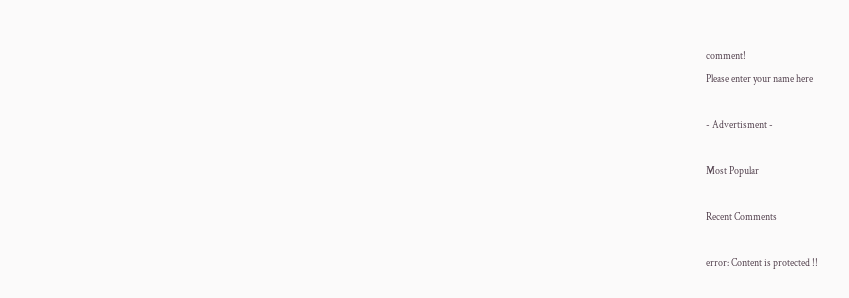comment!
Please enter your name here

- Advertisment -

Most Popular

Recent Comments

error: Content is protected !!